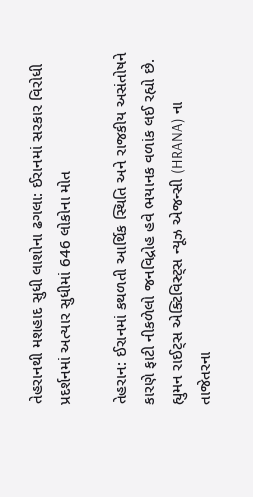તેહરાનથી મશહાદ સુધી લાશોના ઢગલા: ઈરાનમાં સરકાર વિરોધી પ્રદર્શનમાં અત્યાર સુધીમાં 646 લોકોના મોત

તેહરાન: ઈરાનમાં કથળતી આર્થિક સ્થિતિ અને રાજકીય અસંતોષને કારણે ફાટી નીકળેલો જનવિદ્રોહ હવે ભયાનક વળાંક લઈ રહ્યો છે. હ્યુમન રાઈટ્સ એક્ટિવિસ્ટ્સ ન્યૂઝ એજન્સી (HRANA) ના તાજેતરના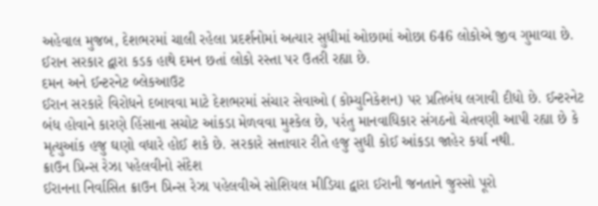અહેવાલ મુજબ, દેશભરમાં ચાલી રહેલા પ્રદર્શનોમાં અત્યાર સુધીમાં ઓછામાં ઓછા 646 લોકોએ જીવ ગુમાવ્યા છે. ઈરાન સરકાર દ્વારા કડક હાથે દમન છતાં લોકો રસ્તા પર ઉતરી રહ્યા છે.
દમન અને ઈન્ટરનેટ બ્લેકઆઉટ
ઈરાન સરકારે વિરોધને દબાવવા માટે દેશભરમાં સંચાર સેવાઓ (કોમ્યુનિકેશન) પર પ્રતિબંધ લગાવી દીધો છે. ઈન્ટરનેટ બંધ હોવાને કારણે હિંસાના સચોટ આંકડા મેળવવા મુશ્કેલ છે, પરંતુ માનવાધિકાર સંગઠનો ચેતવણી આપી રહ્યા છે કે મૃત્યુઆંક હજુ ઘણો વધારે હોઈ શકે છે. સરકારે સત્તાવાર રીતે હજુ સુધી કોઈ આંકડા જાહેર કર્યા નથી.
ક્રાઉન પ્રિન્સ રેઝા પહેલવીનો સંદેશ
ઈરાનના નિર્વાસિત ક્રાઉન પ્રિન્સ રેઝા પહેલવીએ સોશિયલ મીડિયા દ્વારા ઈરાની જનતાને જુસ્સો પૂરો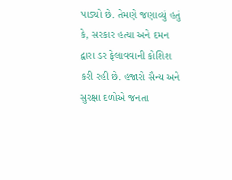પાડ્યો છે. તેમણે જણાવ્યું હતું કે, સરકાર હત્યા અને દમન દ્વારા ડર ફેલાવવાની કોશિશ કરી રહી છે. હજારો સૈન્ય અને સુરક્ષા દળોએ જનતા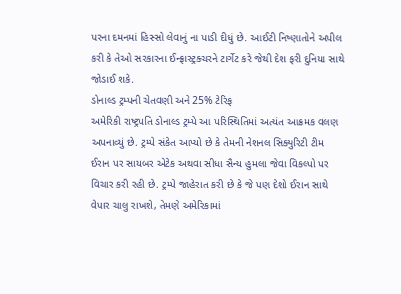પરના દમનમાં હિસ્સો લેવાનું ના પાડી દીધું છે. આઈટી નિષ્ણાતોને અપીલ કરી કે તેઓ સરકારના ઈન્ફ્રાસ્ટ્રક્ચરને ટાર્ગેટ કરે જેથી દેશ ફરી દુનિયા સાથે જોડાઈ શકે.
ડોનાલ્ડ ટ્રમ્પની ચેતવણી અને 25% ટેરિફ
અમેરિકી રાષ્ટ્રપતિ ડોનાલ્ડ ટ્રમ્પે આ પરિસ્થિતિમાં અત્યંત આક્રમક વલણ અપનાવ્યું છે. ટ્રમ્પે સંકેત આપ્યો છે કે તેમની નેશનલ સિક્યુરિટી ટીમ ઈરાન પર સાયબર એટેક અથવા સીધા સૈન્ય હુમલા જેવા વિકલ્પો પર વિચાર કરી રહી છે. ટ્રમ્પે જાહેરાત કરી છે કે જે પણ દેશો ઈરાન સાથે વેપાર ચાલુ રાખશે, તેમણે અમેરિકામાં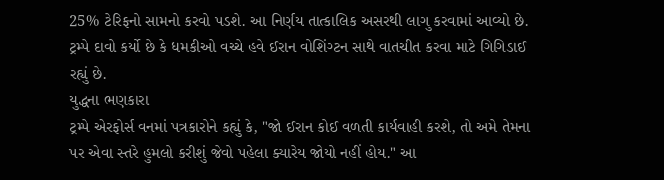25% ટેરિફનો સામનો કરવો પડશે. આ નિર્ણય તાત્કાલિક અસરથી લાગુ કરવામાં આવ્યો છે. ટ્રમ્પે દાવો કર્યો છે કે ધમકીઓ વચ્ચે હવે ઈરાન વોશિંગ્ટન સાથે વાતચીત કરવા માટે ગિગિડાઈ રહ્યું છે.
યુદ્ધના ભણકારા
ટ્રમ્પે એરફોર્સ વનમાં પત્રકારોને કહ્યું કે, "જો ઈરાન કોઈ વળતી કાર્યવાહી કરશે, તો અમે તેમના પર એવા સ્તરે હુમલો કરીશું જેવો પહેલા ક્યારેય જોયો નહીં હોય." આ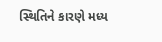સ્થિતિને કારણે મધ્ય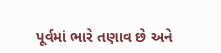પૂર્વમાં ભારે તણાવ છે અને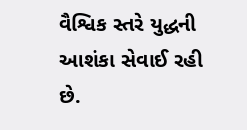વૈશ્વિક સ્તરે યુદ્ધની આશંકા સેવાઈ રહી છે.